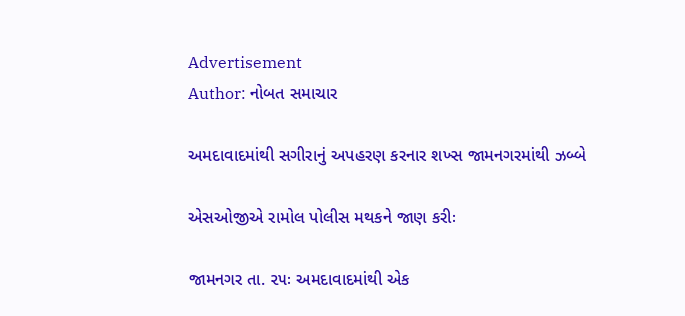Advertisement
Author: નોબત સમાચાર

અમદાવાદમાંથી સગીરાનું અપહરણ કરનાર શખ્સ જામનગરમાંથી ઝબ્બે

એસઓજીએ રામોલ પોલીસ મથકને જાણ કરીઃ

જામનગર તા. ૨૫ઃ અમદાવાદમાંથી એક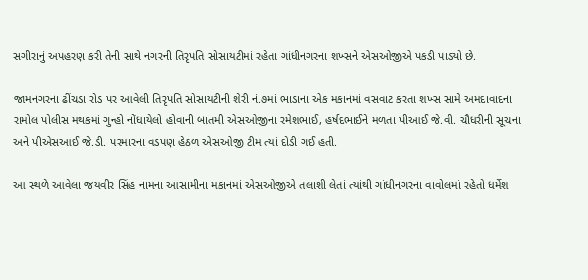સગીરાનું અપહરણ કરી તેની સાથે નગરની તિરૃપતિ સોસાયટીમાં રહેતા ગાંધીનગરના શખ્સને એસઓજીએ પકડી પાડ્યો છે.

જામનગરના ઢીંચડા રોડ પર આવેલી તિરૃપતિ સોસાયટીની શેરી નં.૭માં ભાડાના એક મકાનમાં વસવાટ કરતા શખ્સ સામે અમદાવાદના રામોલ પોલીસ મથકમાં ગુન્હો નોંધાયેલો હોવાની બાતમી એસઓજીના રમેશભાઈ, હર્ષદભાઈને મળતા પીઆઈ જે.વી. ચૌધરીની સૂચના અને પીએસઆઈ જે.ડી. પરમારના વડપણ હેઠળ એસઓજી ટીમ ત્યાં દોડી ગઈ હતી.

આ સ્થળે આવેલા જયવીર સિંહ નામના આસામીના મકાનમાં એસઓજીએ તલાશી લેતાં ત્યાંથી ગાંધીનગરના વાવોલમાં રહેતો ધર્મેશ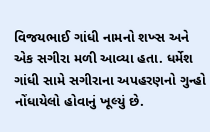વિજયભાઈ ગાંધી નામનો શખ્સ અને એક સગીરા મળી આવ્યા હતા. ધર્મેશ ગાંધી સામે સગીરાના અપહરણનો ગુન્હો નોંધાયેલો હોવાનું ખૂલ્યું છે.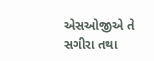એસઓજીએ તે સગીરા તથા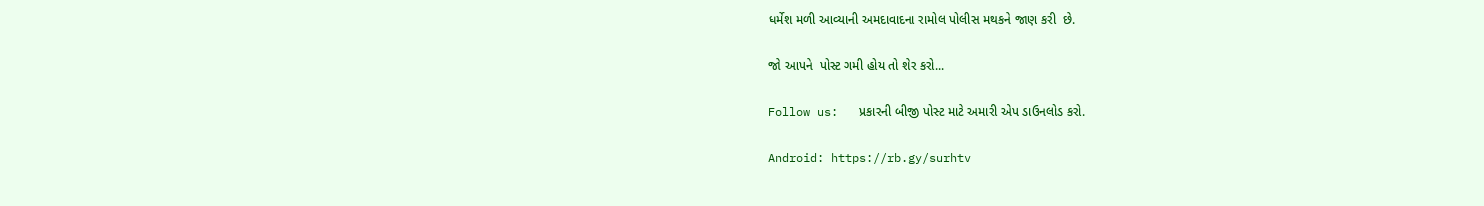ધર્મેશ મળી આવ્યાની અમદાવાદના રામોલ પોલીસ મથકને જાણ કરી  છે.

જો આપને  પોસ્ટ ગમી હોય તો શેર કરો...

Follow us:   પ્રકારની બીજી પોસ્ટ માટે અમારી એપ ડાઉનલોડ કરો.

Android: https://rb.gy/surhtv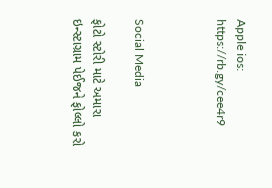Apple ios: https://rb.gy/cee4r9



Social Media

ફોટો સ્ટોરી માટે અમારા ઇન્સ્ટાગ્રામ પેઈજને ફોલ્લો કરો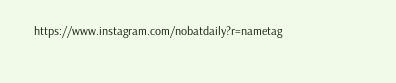https://www.instagram.com/nobatdaily?r=nametag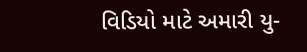વિડિયો માટે અમારી યુ-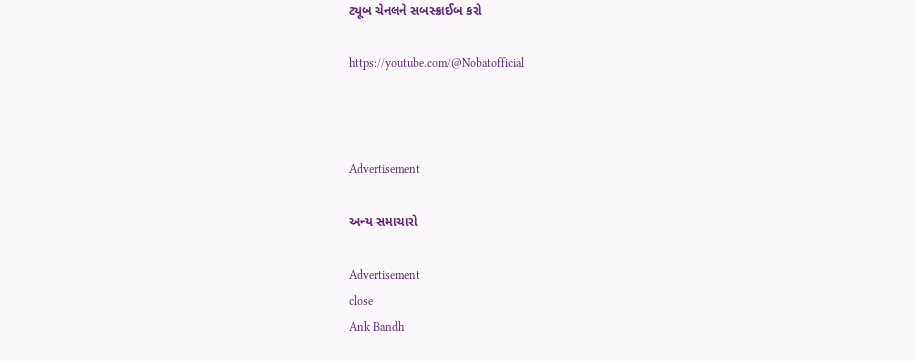ટ્યૂબ ચેનલને સબસ્ક્રાઈબ કરો

https://youtube.com/@Nobatofficial



Advertisement

અન્ય સમાચારો

Advertisement
close
Ank Bandh